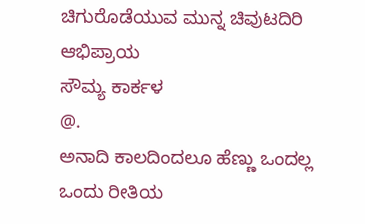ಚಿಗುರೊಡೆಯುವ ಮುನ್ನ ಚಿವುಟದಿರಿ
ಆಭಿಪ್ರಾಯ
ಸೌಮ್ಯ ಕಾರ್ಕಳ
@.
ಅನಾದಿ ಕಾಲದಿಂದಲೂ ಹೆಣ್ಣು ಒಂದಲ್ಲ ಒಂದು ರೀತಿಯ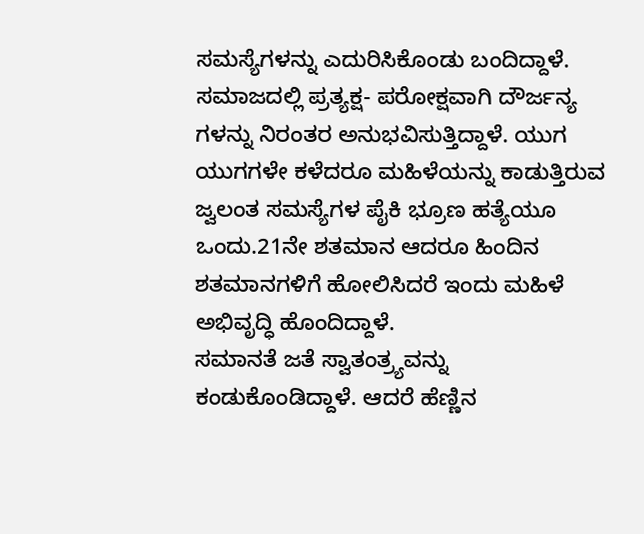ಸಮಸ್ಯೆಗಳನ್ನು ಎದುರಿಸಿಕೊಂಡು ಬಂದಿದ್ದಾಳೆ. ಸಮಾಜದಲ್ಲಿ ಪ್ರತ್ಯಕ್ಷ- ಪರೋಕ್ಷವಾಗಿ ದೌರ್ಜನ್ಯ ಗಳನ್ನು ನಿರಂತರ ಅನುಭವಿಸುತ್ತಿದ್ದಾಳೆ. ಯುಗ ಯುಗಗಳೇ ಕಳೆದರೂ ಮಹಿಳೆಯನ್ನು ಕಾಡುತ್ತಿರುವ ಜ್ವಲಂತ ಸಮಸ್ಯೆಗಳ ಪೈಕಿ ಭ್ರೂಣ ಹತ್ಯೆಯೂ ಒಂದು.21ನೇ ಶತಮಾನ ಆದರೂ ಹಿಂದಿನ ಶತಮಾನಗಳಿಗೆ ಹೋಲಿಸಿದರೆ ಇಂದು ಮಹಿಳೆ ಅಭಿವೃದ್ಧಿ ಹೊಂದಿದ್ದಾಳೆ.
ಸಮಾನತೆ ಜತೆ ಸ್ವಾತಂತ್ರ್ಯವನ್ನು ಕಂಡುಕೊಂಡಿದ್ದಾಳೆ. ಆದರೆ ಹೆಣ್ಣಿನ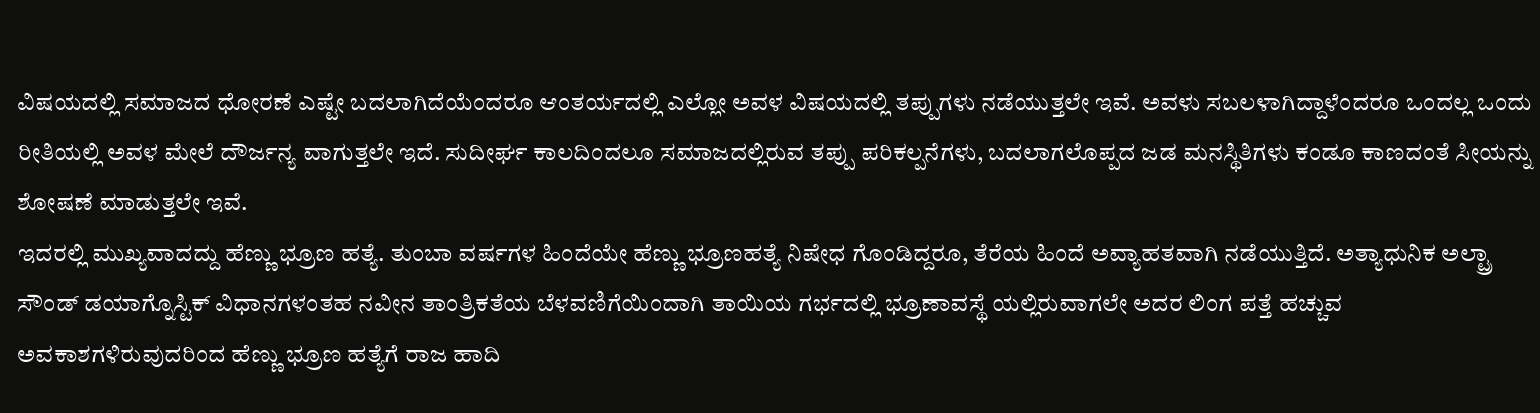ವಿಷಯದಲ್ಲಿ ಸಮಾಜದ ಧೋರಣೆ ಎಷ್ಟೇ ಬದಲಾಗಿದೆಯೆಂದರೂ ಆಂತರ್ಯದಲ್ಲಿ ಎಲ್ಲೋ ಅವಳ ವಿಷಯದಲ್ಲಿ ತಪ್ಪುಗಳು ನಡೆಯುತ್ತಲೇ ಇವೆ. ಅವಳು ಸಬಲಳಾಗಿದ್ದಾಳೆಂದರೂ ಒಂದಲ್ಲ ಒಂದು ರೀತಿಯಲ್ಲಿ ಅವಳ ಮೇಲೆ ದೌರ್ಜನ್ಯ ವಾಗುತ್ತಲೇ ಇದೆ. ಸುದೀರ್ಘ ಕಾಲದಿಂದಲೂ ಸಮಾಜದಲ್ಲಿರುವ ತಪ್ಪು ಪರಿಕಲ್ಪನೆಗಳು, ಬದಲಾಗಲೊಪ್ಪದ ಜಡ ಮನಸ್ಥಿತಿಗಳು ಕಂಡೂ ಕಾಣದಂತೆ ಸೀಯನ್ನು ಶೋಷಣೆ ಮಾಡುತ್ತಲೇ ಇವೆ.
ಇದರಲ್ಲಿ ಮುಖ್ಯವಾದದ್ದು ಹೆಣ್ಣು ಭ್ರೂಣ ಹತ್ಯೆ. ತುಂಬಾ ವರ್ಷಗಳ ಹಿಂದೆಯೇ ಹೆಣ್ಣು ಭ್ರೂಣಹತ್ಯೆ ನಿಷೇಧ ಗೊಂಡಿದ್ದರೂ, ತೆರೆಯ ಹಿಂದೆ ಅವ್ಯಾಹತವಾಗಿ ನಡೆಯುತ್ತಿದೆ. ಅತ್ಯಾಧುನಿಕ ಅಲ್ಟ್ರಾ ಸೌಂಡ್ ಡಯಾಗ್ನೊಸ್ಟಿಕ್ ವಿಧಾನಗಳಂತಹ ನವೀನ ತಾಂತ್ರಿಕತೆಯ ಬೆಳವಣಿಗೆಯಿಂದಾಗಿ ತಾಯಿಯ ಗರ್ಭದಲ್ಲಿ ಭ್ರೂಣಾವಸ್ಥೆ ಯಲ್ಲಿರುವಾಗಲೇ ಅದರ ಲಿಂಗ ಪತ್ತೆ ಹಚ್ಚುವ ಅವಕಾಶಗಳಿರುವುದರಿಂದ ಹೆಣ್ಣು ಭ್ರೂಣ ಹತ್ಯೆಗೆ ರಾಜ ಹಾದಿ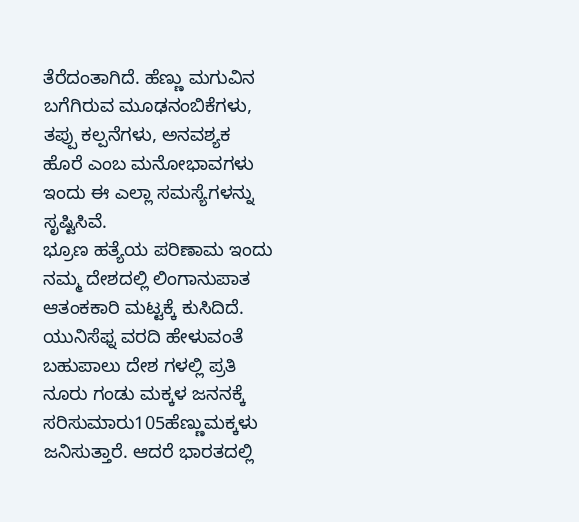ತೆರೆದಂತಾಗಿದೆ. ಹೆಣ್ಣು ಮಗುವಿನ ಬಗೆಗಿರುವ ಮೂಢನಂಬಿಕೆಗಳು, ತಪ್ಪು ಕಲ್ಪನೆಗಳು, ಅನವಶ್ಯಕ ಹೊರೆ ಎಂಬ ಮನೋಭಾವಗಳು ಇಂದು ಈ ಎಲ್ಲಾ ಸಮಸ್ಯೆಗಳನ್ನು ಸೃಷ್ಟಿಸಿವೆ.
ಭ್ರೂಣ ಹತ್ಯೆಯ ಪರಿಣಾಮ ಇಂದು ನಮ್ಮ ದೇಶದಲ್ಲಿ ಲಿಂಗಾನುಪಾತ ಆತಂಕಕಾರಿ ಮಟ್ಟಕ್ಕೆ ಕುಸಿದಿದೆ. ಯುನಿಸೆಫ್ನ ವರದಿ ಹೇಳುವಂತೆ ಬಹುಪಾಲು ದೇಶ ಗಳಲ್ಲಿ ಪ್ರತಿ ನೂರು ಗಂಡು ಮಕ್ಕಳ ಜನನಕ್ಕೆ ಸರಿಸುಮಾರು105ಹೆಣ್ಣುಮಕ್ಕಳು ಜನಿಸುತ್ತಾರೆ. ಆದರೆ ಭಾರತದಲ್ಲಿ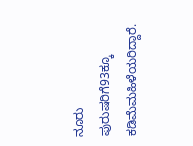ನೂರು ಪುರುಷರಿಗೆ93ಕ್ಕೂ ಕಡಿಮೆಮಹಿಳೆಯರಿದ್ದಾರೆ.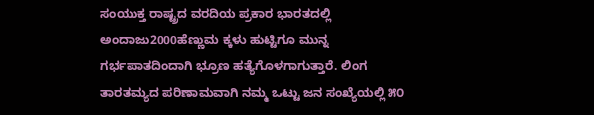ಸಂಯುಕ್ತ ರಾಷ್ಟ್ರದ ವರದಿಯ ಪ್ರಕಾರ ಭಾರತದಲ್ಲಿ ಅಂದಾಜು2000ಹೆಣ್ಣುಮ ಕ್ಕಳು ಹುಟ್ಟಿಗೂ ಮುನ್ನ ಗರ್ಭಪಾತದಿಂದಾಗಿ ಭ್ರೂಣ ಹತ್ಯೆಗೊಳಗಾಗುತ್ತಾರೆ. ಲಿಂಗ ತಾರತಮ್ಯದ ಪರಿಣಾಮವಾಗಿ ನಮ್ಮ ಒಟ್ಟು ಜನ ಸಂಖ್ಯೆಯಲ್ಲಿ ೫೦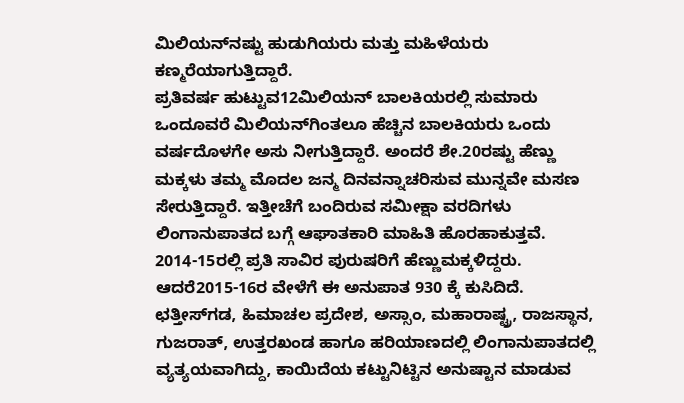ಮಿಲಿಯನ್‌ನಷ್ಟು ಹುಡುಗಿಯರು ಮತ್ತು ಮಹಿಳೆಯರು ಕಣ್ಮರೆಯಾಗುತ್ತಿದ್ದಾರೆ.
ಪ್ರತಿವರ್ಷ ಹುಟ್ಟುವ12ಮಿಲಿಯನ್ ಬಾಲಕಿಯರಲ್ಲಿ ಸುಮಾರು ಒಂದೂವರೆ ಮಿಲಿಯನ್‌ಗಿಂತಲೂ ಹೆಚ್ಚಿನ ಬಾಲಕಿಯರು ಒಂದು ವರ್ಷದೊಳಗೇ ಅಸು ನೀಗುತ್ತಿದ್ದಾರೆ. ಅಂದರೆ ಶೇ.20ರಷ್ಟು ಹೆಣ್ಣು ಮಕ್ಕಳು ತಮ್ಮ ಮೊದಲ ಜನ್ಮ ದಿನವನ್ನಾಚರಿಸುವ ಮುನ್ನವೇ ಮಸಣ ಸೇರುತ್ತಿದ್ದಾರೆ. ಇತ್ತೀಚೆಗೆ ಬಂದಿರುವ ಸಮೀಕ್ಷಾ ವರದಿಗಳು ಲಿಂಗಾನುಪಾತದ ಬಗ್ಗೆ ಆಘಾತಕಾರಿ ಮಾಹಿತಿ ಹೊರಹಾಕುತ್ತವೆ. 2014-15ರಲ್ಲಿ ಪ್ರತಿ ಸಾವಿರ ಪುರುಷರಿಗೆ ಹೆಣ್ಣುಮಕ್ಕಳಿದ್ದರು. ಆದರೆ2015-16ರ ವೇಳೆಗೆ ಈ ಅನುಪಾತ 930 ಕ್ಕೆ ಕುಸಿದಿದೆ. ಛತ್ತೀಸ್‌ಗಡ, ಹಿಮಾಚಲ ಪ್ರದೇಶ, ಅಸ್ಸಾಂ, ಮಹಾರಾಷ್ಟ್ರ, ರಾಜಸ್ಥಾನ, ಗುಜರಾತ್, ಉತ್ತರಖಂಡ ಹಾಗೂ ಹರಿಯಾಣದಲ್ಲಿ ಲಿಂಗಾನುಪಾತದಲ್ಲಿ ವ್ಯತ್ಯಯವಾಗಿದ್ದು, ಕಾಯಿದೆಯ ಕಟ್ಟುನಿಟ್ಟಿನ ಅನುಷ್ಟಾನ ಮಾಡುವ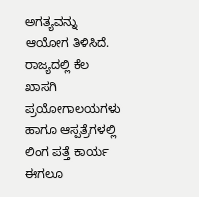ಅಗತ್ಯವನ್ನು ಆಯೋಗ ತಿಳಿಸಿದೆ.
ರಾಜ್ಯದಲ್ಲಿ ಕೆಲ ಖಾಸಗಿ ಪ್ರಯೋಗಾಲಯಗಳು ಹಾಗೂ ಆಸ್ಪತ್ರೆಗಳಲ್ಲಿ ಲಿಂಗ ಪತ್ತೆ ಕಾರ್ಯ ಈಗಲೂ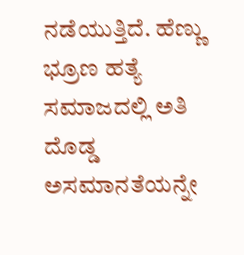ನಡೆಯುತ್ತಿದೆ. ಹೆಣ್ಣು ಭ್ರೂಣ ಹತ್ಯೆ ಸಮಾಜದಲ್ಲಿ ಅತಿ ದೊಡ್ಡ ಅಸಮಾನತೆಯನ್ನೇ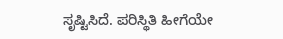ಸೃಷ್ಟಿಸಿದೆ. ಪರಿಸ್ಥಿತಿ ಹೀಗೆಯೇ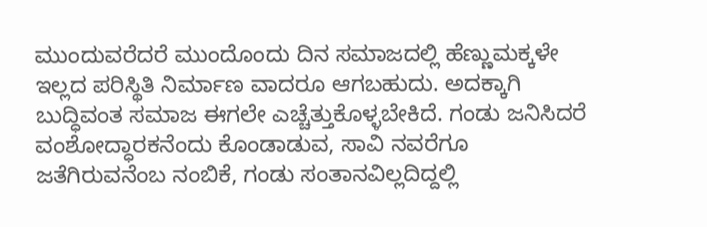ಮುಂದುವರೆದರೆ ಮುಂದೊಂದು ದಿನ ಸಮಾಜದಲ್ಲಿ ಹೆಣ್ಣುಮಕ್ಕಳೇ ಇಲ್ಲದ ಪರಿಸ್ಥಿತಿ ನಿರ್ಮಾಣ ವಾದರೂ ಆಗಬಹುದು. ಅದಕ್ಕಾಗಿ ಬುದ್ಧಿವಂತ ಸಮಾಜ ಈಗಲೇ ಎಚ್ಚೆತ್ತುಕೊಳ್ಳಬೇಕಿದೆ. ಗಂಡು ಜನಿಸಿದರೆ ವಂಶೋದ್ಧಾರಕನೆಂದು ಕೊಂಡಾಡುವ, ಸಾವಿ ನವರೆಗೂ ಜತೆಗಿರುವನೆಂಬ ನಂಬಿಕೆ, ಗಂಡು ಸಂತಾನವಿಲ್ಲದಿದ್ದಲ್ಲಿ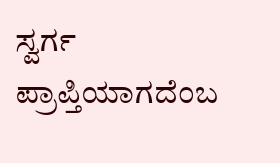ಸ್ವರ್ಗ ಪ್ರಾಪ್ತಿಯಾಗದೆಂಬ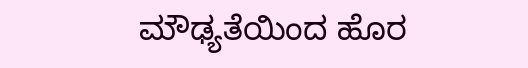ಮೌಢ್ಯತೆಯಿಂದ ಹೊರ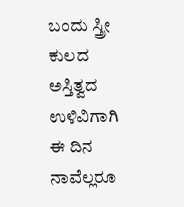ಬಂದು ಸ್ತ್ರೀ ಕುಲದ ಅಸ್ತಿತ್ವದ ಉಳಿವಿಗಾಗಿ ಈ ದಿನ ನಾವೆಲ್ಲರೂ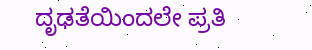ದೃಢತೆಯಿಂದಲೇ ಪ್ರತಿ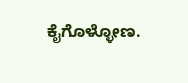ಕೈಗೊಳ್ಳೋಣ.